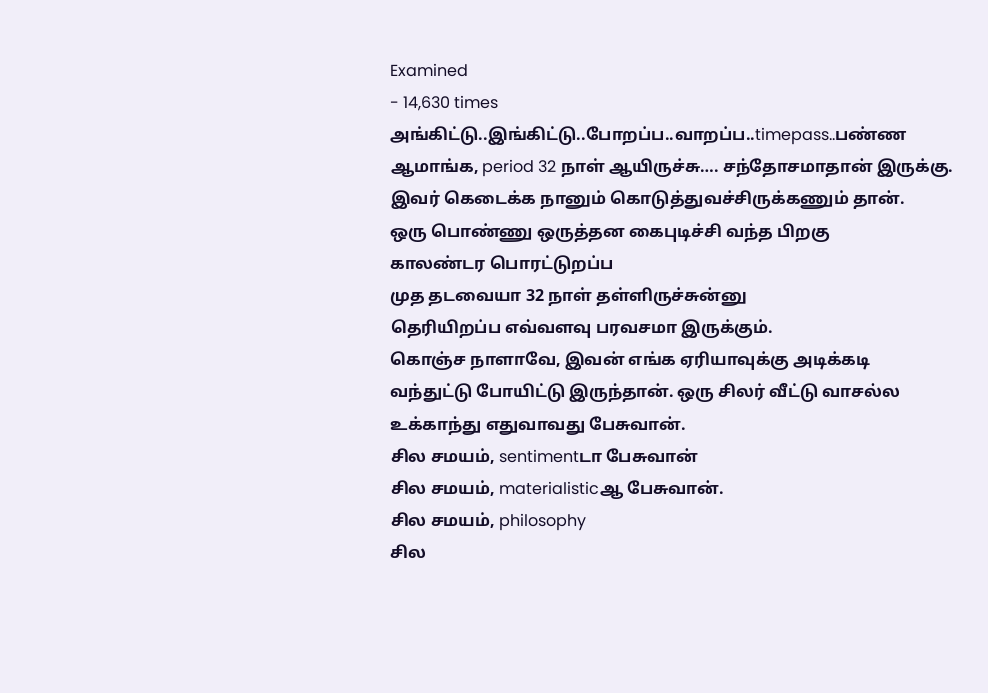Examined
- 14,630 times
அங்கிட்டு..இங்கிட்டு..போறப்ப..வாறப்ப..timepass..பண்ண
ஆமாங்க, period 32 நாள் ஆயிருச்சு…. சந்தோசமாதான் இருக்கு.
இவர் கெடைக்க நானும் கொடுத்துவச்சிருக்கணும் தான்.
ஒரு பொண்ணு ஒருத்தன கைபுடிச்சி வந்த பிறகு
காலண்டர பொரட்டுறப்ப
முத தடவையா 32 நாள் தள்ளிருச்சுன்னு
தெரியிறப்ப எவ்வளவு பரவசமா இருக்கும்.
கொஞ்ச நாளாவே, இவன் எங்க ஏரியாவுக்கு அடிக்கடி
வந்துட்டு போயிட்டு இருந்தான். ஒரு சிலர் வீட்டு வாசல்ல
உக்காந்து எதுவாவது பேசுவான்.
சில சமயம், sentimentடா பேசுவான்
சில சமயம், materialisticஆ பேசுவான்.
சில சமயம், philosophy
சில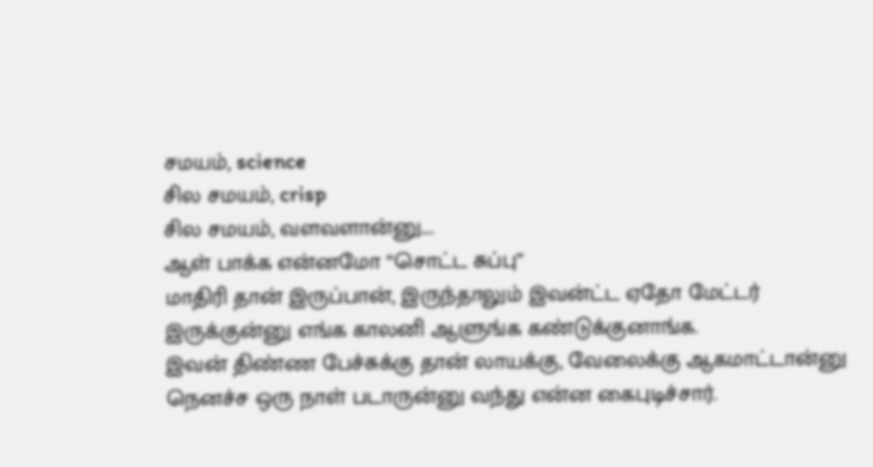சமயம், science
சில சமயம், crisp
சில சமயம், வளவளான்னு….
ஆள் பாக்க என்னமோ “சொட்ட சுப்பு”
மாதிரி தான் இருப்பான், இருந்தாலும் இவன்ட்ட ஏதோ மேட்டர்
இருக்குன்னு எங்க காலனி ஆளுங்க கண்டுக்குனாங்க.
இவன் திண்ண பேச்சுக்கு தான் லாயக்கு, வேலைக்கு ஆகமாட்டான்னு
நெனச்ச ஒரு நாள் படாருன்னு வந்து என்ன கைபுடிச்சார்.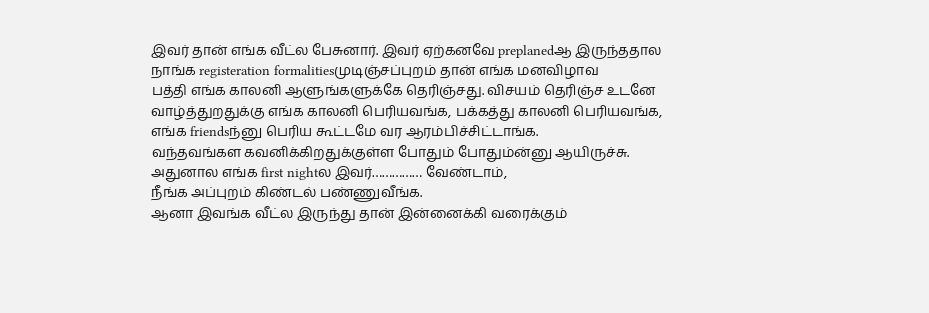இவர் தான் எங்க வீட்ல பேசுனார். இவர் ஏற்கனவே preplanedஆ இருந்ததால
நாங்க registeration formalitiesமுடிஞ்சப்புறம் தான் எங்க மனவிழாவ
பத்தி எங்க காலனி ஆளுங்களுக்கே தெரிஞ்சது. விசயம் தெரிஞ்ச உடனே
வாழ்த்துறதுக்கு எங்க காலனி பெரியவங்க, பக்கத்து காலனி பெரியவங்க,
எங்க friendsந்னு பெரிய கூட்டமே வர ஆரம்பிச்சிட்டாங்க.
வந்தவங்கள கவனிக்கிறதுக்குள்ள போதும் போதும்ன்னு ஆயிருச்சு.
அதுனால எங்க first nightல இவர்…………… வேண்டாம்,
நீங்க அப்புறம் கிண்டல் பண்ணுவீங்க.
ஆனா இவங்க வீட்ல இருந்து தான் இன்னைக்கி வரைக்கும்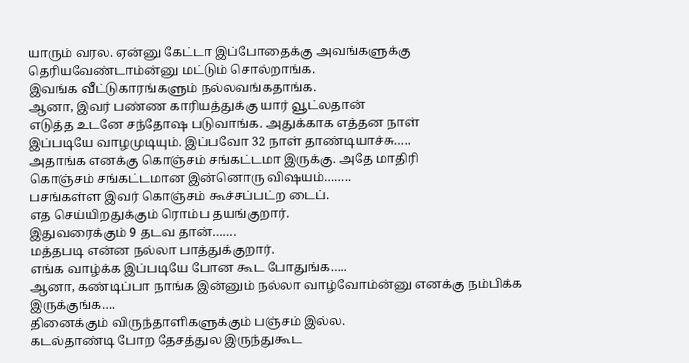யாரும் வரல. ஏன்னு கேட்டா இப்போதைக்கு அவங்களுக்கு
தெரியவேண்டாம்ன்னு மட்டும் சொல்றாங்க.
இவங்க வீட்டுகாரங்களும் நல்லவங்கதாங்க.
ஆனா, இவர் பண்ண காரியத்துக்கு யார் வூட்லதான்
எடுத்த உடனே சந்தோஷ படுவாங்க. அதுக்காக எத்தன நாள்
இப்படியே வாழமுடியும். இப்பவோ 32 நாள் தாண்டியாச்சு…..
அதாங்க எனக்கு கொஞ்சம் சங்கட்டமா இருக்கு. அதே மாதிரி
கொஞ்சம் சங்கட்டமான இன்னொரு விஷயம்……..
பசங்கள்ள இவர் கொஞ்சம் கூச்சப்பட்ற டைப்.
எத செய்யிறதுக்கும் ரொம்ப தயங்குறார்.
இதுவரைக்கும் 9 தடவ தான்…….
மத்தபடி என்ன நல்லா பாத்துக்குறார்.
எங்க வாழ்க்க இப்படியே போன கூட போதுங்க…..
ஆனா, கண்டிப்பா நாங்க இன்னும் நல்லா வாழ்வோம்ன்னு எனக்கு நம்பிக்க இருக்குங்க….
தினைக்கும் விருந்தாளிகளுக்கும் பஞ்சம் இல்ல.
கடல்தாண்டி போற தேசத்துல இருந்துகூட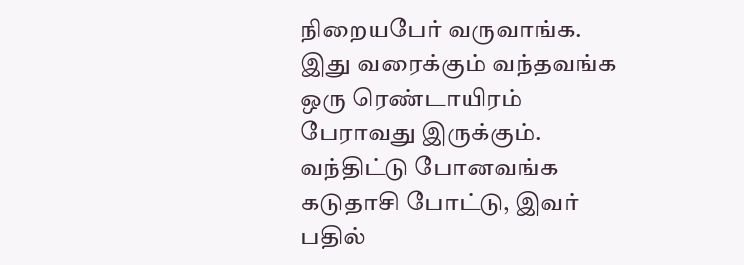நிறையபேர் வருவாங்க.
இது வரைக்கும் வந்தவங்க ஒரு ரெண்டாயிரம் பேராவது இருக்கும்.
வந்திட்டு போனவங்க கடுதாசி போட்டு, இவர் பதில்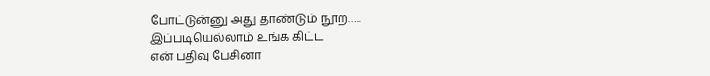போட்டுன்னு அது தாண்டும் நூற…..
இப்படியெல்லாம் உங்க கிட்ட
என் பதிவு பேசினா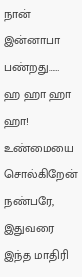நான் இன்னாபா பண்றது……
ஹ ஹா ஹா ஹா! உண்மையை சொல்கிறேன் நண்பரே, இதுவரை இந்த மாதிரி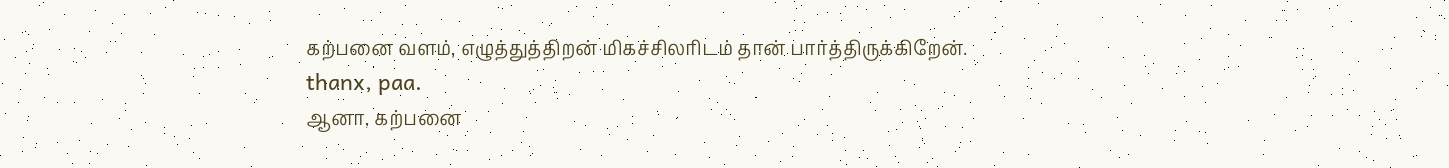கற்பனை வளம், எழுத்துத்திறன் மிகச்சிலரிடம் தான் பார்த்திருக்கிறேன்.
thanx, paa.
ஆனா, கற்பனை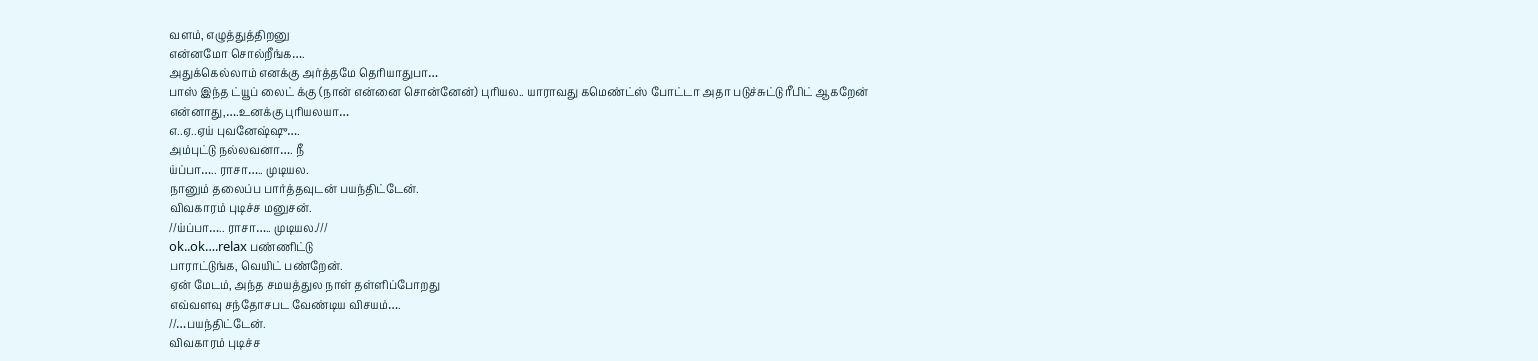வளம், எழுத்துத்திறனு
என்னமோ சொல்றீங்க….
அதுக்கெல்லாம் எனக்கு அர்த்தமே தெரியாதுபா…
பாஸ் இந்த ட்யூப் லைட் க்கு (நான் என்னை சொன்னேன்) புரியல.. யாராவது கமெண்ட்ஸ் போட்டா அதா படுச்சுட்டு ரீபிட் ஆகறேன்
என்னாது,….உனக்கு புரியலயா…
எ..ஏ..ஏய் புவனேஷ்ஷு….
அம்புட்டு நல்லவனா…. நீ
ய்ப்பா….. ராசா….. முடியல.
நானும் தலைப்ப பார்த்தவுடன் பயந்திட்டேன்.
விவகாரம் புடிச்ச மனுசன்.
//ய்ப்பா….. ராசா….. முடியல.///
ok..ok….relax பண்ணிட்டு
பாராட்டுங்க, வெயிட் பண்றேன்.
ஏன் மேடம், அந்த சமயத்துல நாள் தள்ளிப்போறது
எவ்வளவு சந்தோசபட வேண்டிய விசயம்….
//…பயந்திட்டேன்.
விவகாரம் புடிச்ச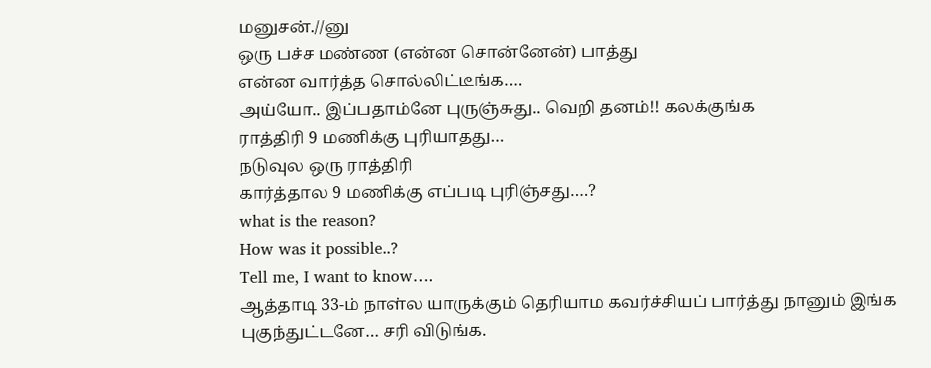மனுசன்.//னு
ஒரு பச்ச மண்ண (என்ன சொன்னேன்) பாத்து
என்ன வார்த்த சொல்லிட்டீங்க….
அய்யோ.. இப்பதாம்னே புருஞ்சுது.. வெறி தனம்!! கலக்குங்க
ராத்திரி 9 மணிக்கு புரியாதது…
நடுவுல ஒரு ராத்திரி
கார்த்தால 9 மணிக்கு எப்படி புரிஞ்சது….?
what is the reason?
How was it possible..?
Tell me, I want to know….
ஆத்தாடி 33-ம் நாள்ல யாருக்கும் தெரியாம கவர்ச்சியப் பார்த்து நானும் இங்க புகுந்துட்டனே… சரி விடுங்க.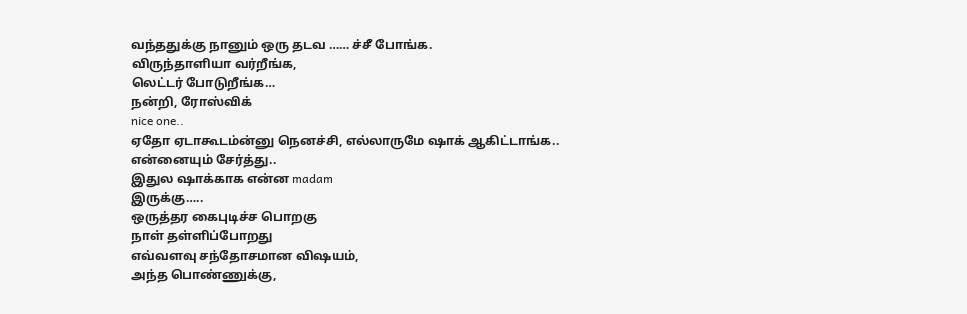வந்ததுக்கு நானும் ஒரு தடவ …… ச்சீ போங்க.
விருந்தாளியா வர்றீங்க,
லெட்டர் போடுறீங்க…
நன்றி, ரோஸ்விக்
nice one..
ஏதோ ஏடாகூடம்ன்னு நெனச்சி, எல்லாருமே ஷாக் ஆகிட்டாங்க..
என்னையும் சேர்த்து..
இதுல ஷாக்காக என்ன madam
இருக்கு…..
ஒருத்தர கைபுடிச்ச பொறகு
நாள் தள்ளிப்போறது
எவ்வளவு சந்தோசமான விஷயம்,
அந்த பொண்ணுக்கு,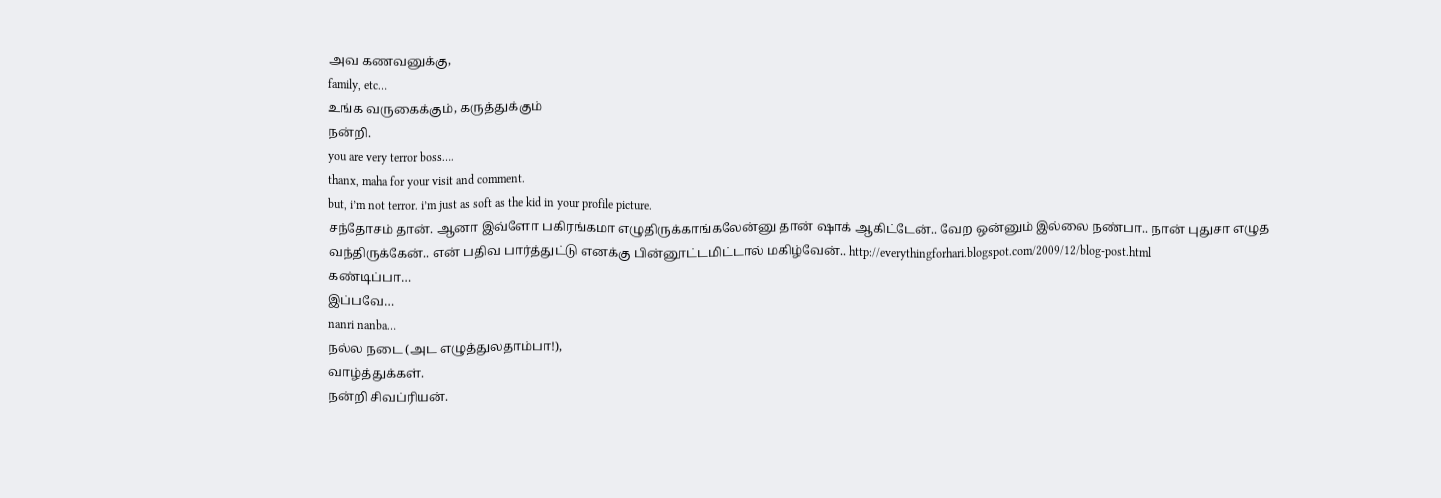அவ கணவனுக்கு,
family, etc…
உங்க வருகைக்கும், கருத்துக்கும்
நன்றி.
you are very terror boss….
thanx, maha for your visit and comment.
but, i’m not terror. i’m just as soft as the kid in your profile picture.
சந்தோசம் தான். ஆனா இவ்ளோ பகிரங்கமா எழுதிருக்காங்கலேன்னு தான் ஷாக் ஆகிட்டேன்.. வேற ஒன்னும் இல்லை நண்பா.. நான் புதுசா எழுத வந்திருக்கேன்.. என் பதிவ பார்த்துட்டு எனக்கு பின்னூட்டமிட்டால் மகிழ்வேன்.. http://everythingforhari.blogspot.com/2009/12/blog-post.html
கண்டிப்பா…
இப்பவே…
nanri nanba…
நல்ல நடை (அட எழுத்துலதாம்பா!),
வாழ்த்துக்கள்.
நன்றி சிவப்ரியன்.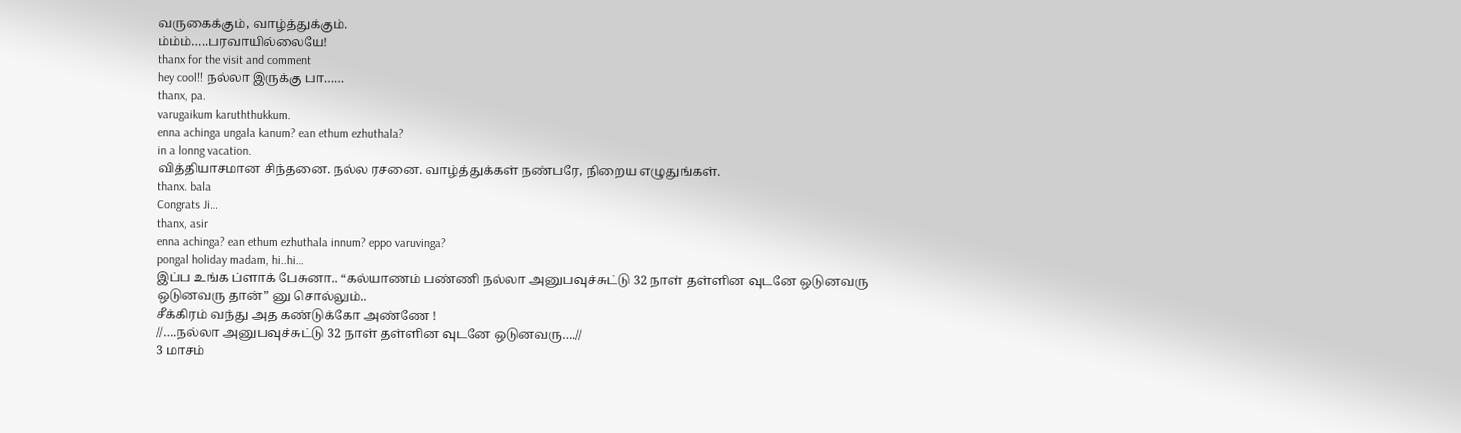வருகைக்கும், வாழ்த்துக்கும்.
ம்ம்ம்…..பரவாயில்லையே!
thanx for the visit and comment
hey cool!! நல்லா இருக்கு பா……
thanx, pa.
varugaikum karuththukkum.
enna achinga ungala kanum? ean ethum ezhuthala?
in a lonng vacation.
வித்தியாசமான சிந்தனை. நல்ல ரசனை. வாழ்த்துக்கள் நண்பரே, நிறைய எழுதுங்கள்.
thanx. bala
Congrats Ji…
thanx, asir
enna achinga? ean ethum ezhuthala innum? eppo varuvinga?
pongal holiday madam, hi..hi…
இப்ப உங்க ப்ளாக் பேசுனா.. “கல்யாணம் பண்ணி நல்லா அனுபவுச்சுட்டு 32 நாள் தள்ளின வுடனே ஒடுனவரு ஒடுனவரு தான்” னு சொல்லும்..
சீக்கிரம் வந்து அத கண்டுக்கோ அண்ணே !
//….நல்லா அனுபவுச்சுட்டு 32 நாள் தள்ளின வுடனே ஒடுனவரு….//
3 மாசம்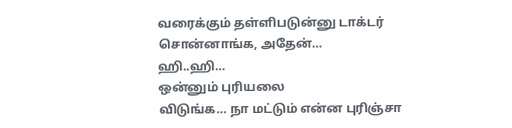வரைக்கும் தள்ளிபடுன்னு டாக்டர் சொன்னாங்க, அதேன்…
ஹி..ஹி…
ஒன்னும் புரியலை
விடுங்க… நா மட்டும் என்ன புரிஞ்சா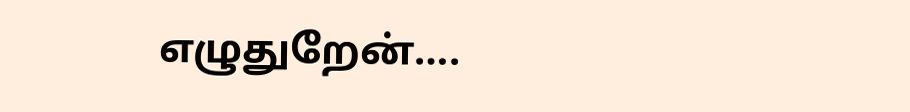எழுதுறேன்….